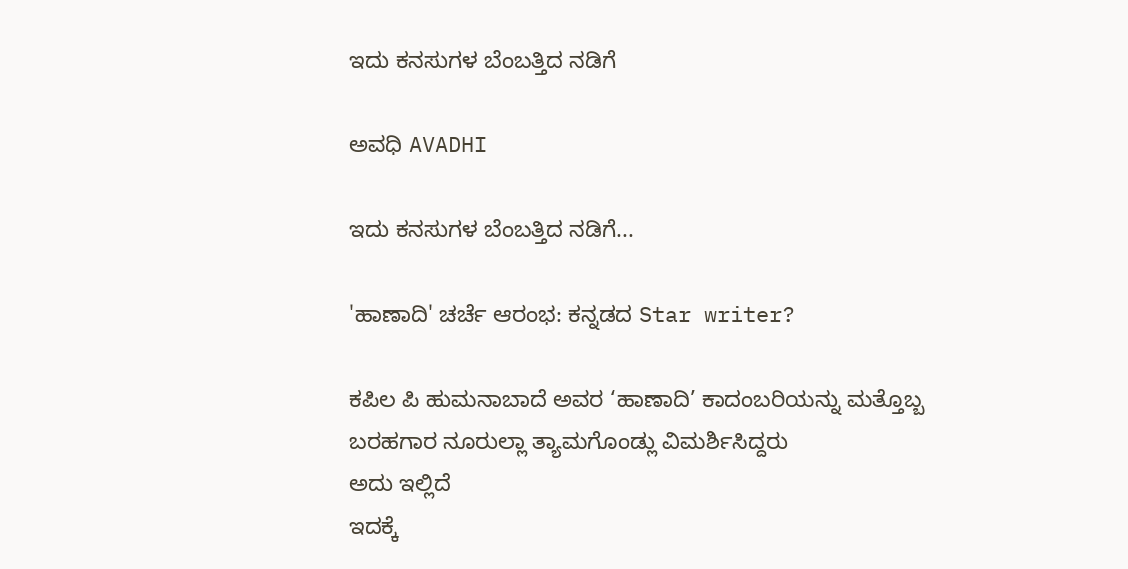ಇದು ಕನಸುಗಳ ಬೆಂಬತ್ತಿದ ನಡಿಗೆ‍

ಅವಧಿ AVADHI

ಇದು ಕನಸುಗಳ ಬೆಂಬತ್ತಿದ ನಡಿಗೆ...

'ಹಾಣಾದಿ' ಚರ್ಚೆ ಆರಂಭ: ಕನ್ನಡದ Star writer?

ಕಪಿಲ ಪಿ ಹುಮನಾಬಾದೆ ಅವರ ‘ಹಾಣಾದಿ’ ಕಾದಂಬರಿಯನ್ನು ಮತ್ತೊಬ್ಬ ಬರಹಗಾರ ನೂರುಲ್ಲಾ ತ್ಯಾಮಗೊಂಡ್ಲು ವಿಮರ್ಶಿಸಿದ್ದರು
ಅದು ಇಲ್ಲಿದೆ
ಇದಕ್ಕೆ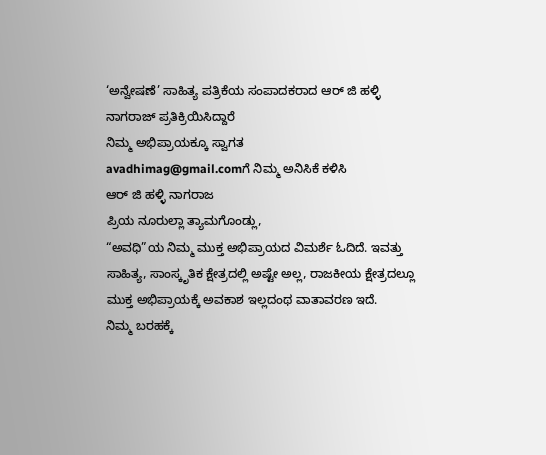‘ಅನ್ವೇಷಣೆ’ ಸಾಹಿತ್ಯ ಪತ್ರಿಕೆಯ ಸಂಪಾದಕರಾದ ಆರ್ ಜಿ ಹಳ್ಳಿ ನಾಗರಾಜ್ ಪ್ರತಿಕ್ರಿಯಿಸಿದ್ದಾರೆ
ನಿಮ್ಮ ಅಭಿಪ್ರಾಯಕ್ಕೂ ಸ್ವಾಗತ
avadhimag@gmail.comಗೆ ನಿಮ್ಮ ಅನಿಸಿಕೆ ಕಳಿಸಿ
ಆರ್ ಜಿ ಹಳ್ಳಿ ನಾಗರಾಜ
ಪ್ರಿಯ ನೂರುಲ್ಲಾ ತ್ಯಾಮಗೊಂಡ್ಲು,
“ಅವಧಿ”ಯ ನಿಮ್ಮ ಮುಕ್ತ ಅಭಿಪ್ರಾಯದ ವಿಮರ್ಶೆ ಓದಿದೆ. ಇವತ್ತು ಸಾಹಿತ್ಯ, ಸಾಂಸ್ಕೃತಿಕ ಕ್ಷೇತ್ರದಲ್ಲಿ ಅಷ್ಟೇ ಅಲ್ಲ, ರಾಜಕೀಯ ಕ್ಷೇತ್ರದಲ್ಲೂ ಮುಕ್ತ ಅಭಿಪ್ರಾಯಕ್ಕೆ ಅವಕಾಶ ಇಲ್ಲದಂಥ ವಾತಾವರಣ ಇದೆ.
ನಿಮ್ಮ ಬರಹಕ್ಕೆ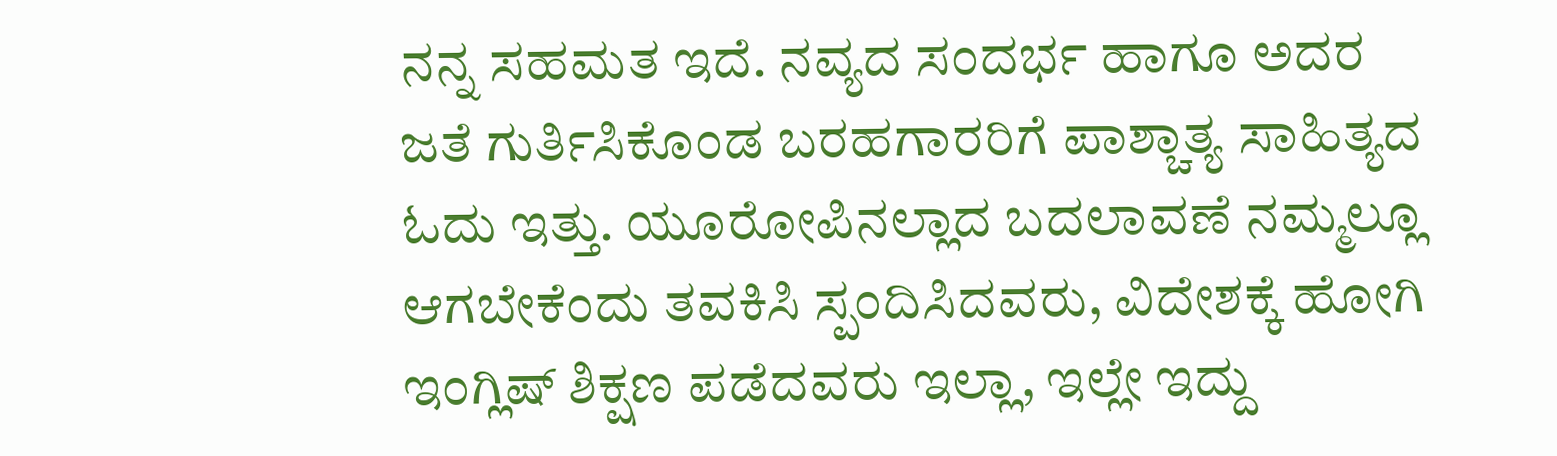ನನ್ನ ಸಹಮತ ಇದೆ. ನವ್ಯದ ಸಂದರ್ಭ ಹಾಗೂ ಅದರ ಜತೆ ಗುರ್ತಿಸಿಕೊಂಡ ಬರಹಗಾರರಿಗೆ ಪಾಶ್ಚಾತ್ಯ ಸಾಹಿತ್ಯದ ಓದು ಇತ್ತು. ಯೂರೋಪಿನಲ್ಲಾದ ಬದಲಾವಣೆ ನಮ್ಮಲ್ಲೂ ಆಗಬೇಕೆಂದು ತವಕಿಸಿ ಸ್ಪಂದಿಸಿದವರು, ವಿದೇಶಕ್ಕೆ ಹೋಗಿ ಇಂಗ್ಲಿಷ್ ಶಿಕ್ಷಣ ಪಡೆದವರು ಇಲ್ಲಾ, ಇಲ್ಲೇ ಇದ್ದು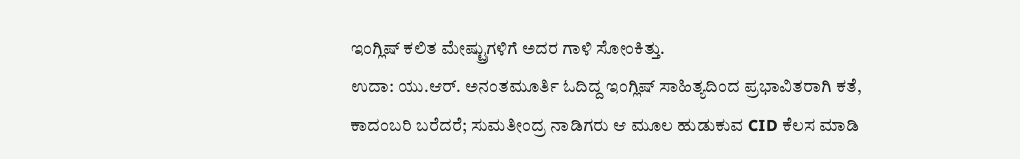ಇಂಗ್ಲಿಷ್ ಕಲಿತ ಮೇಷ್ಟ್ರುಗಳಿಗೆ ಅದರ ಗಾಳಿ ಸೋಂಕಿತ್ತು.
ಉದಾ: ಯು.ಆರ್. ಅನಂತಮೂರ್ತಿ ಓದಿದ್ದ ಇಂಗ್ಲಿಷ್ ಸಾಹಿತ್ಯದಿಂದ ಪ್ರಭಾವಿತರಾಗಿ ಕತೆ, ಕಾದಂಬರಿ ಬರೆದರೆ; ಸುಮತೀಂದ್ರ ನಾಡಿಗರು ಆ ಮೂಲ ಹುಡುಕುವ CID ಕೆಲಸ ಮಾಡಿ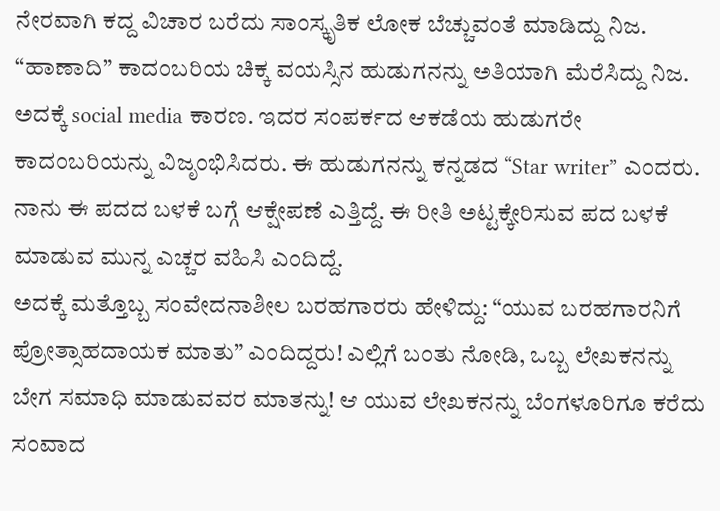ನೇರವಾಗಿ ಕದ್ದ ವಿಚಾರ ಬರೆದು ಸಾಂಸ್ಕೃತಿಕ ಲೋಕ ಬೆಚ್ಚುವಂತೆ ಮಾಡಿದ್ದು ನಿಜ.
“ಹಾಣಾದಿ” ಕಾದಂಬರಿಯ ಚಿಕ್ಕ ವಯಸ್ಸಿನ ಹುಡುಗನನ್ನು ಅತಿಯಾಗಿ ಮೆರೆಸಿದ್ದು ನಿಜ. ಅದಕ್ಕೆ social media ಕಾರಣ. ಇದರ ಸಂಪರ್ಕದ ಆಕಡೆಯ ಹುಡುಗರೇ ಕಾದಂಬರಿಯನ್ನು ವಿಜೃಂಭಿಸಿದರು. ಈ ಹುಡುಗನನ್ನು ಕನ್ನಡದ “Star writer” ಎಂದರು. ನಾನು ಈ ಪದದ ಬಳಕೆ ಬಗ್ಗೆ ಆಕ್ಷೇಪಣೆ ಎತ್ತಿದ್ದೆ. ಈ ರೀತಿ ಅಟ್ಟಕ್ಕೇರಿಸುವ ಪದ ಬಳಕೆ ಮಾಡುವ ಮುನ್ನ ಎಚ್ಚರ ವಹಿಸಿ ಎಂದಿದ್ದೆ.
ಅದಕ್ಕೆ ಮತ್ತೊಬ್ಬ ಸಂವೇದನಾಶೀಲ ಬರಹಗಾರರು ಹೇಳಿದ್ದು: “ಯುವ ಬರಹಗಾರನಿಗೆ ಪ್ರೋತ್ಸಾಹದಾಯಕ ಮಾತು” ಎಂದಿದ್ದರು! ಎಲ್ಲಿಗೆ ಬಂತು ನೋಡಿ, ಒಬ್ಬ ಲೇಖಕನನ್ನು ಬೇಗ ಸಮಾಧಿ ಮಾಡುವವರ ಮಾತನ್ನು! ಆ ಯುವ ಲೇಖಕನನ್ನು ಬೆಂಗಳೂರಿಗೂ ಕರೆದು ಸಂವಾದ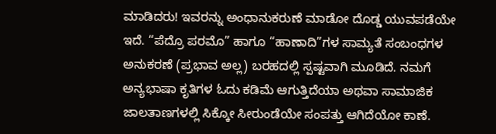ಮಾಡಿದರು! ಇವರನ್ನು ಅಂಧಾನುಕರುಣೆ ಮಾಡೋ ದೊಡ್ಡ ಯುವಪಡೆಯೇ ಇದೆ. “ಪೆದ್ರೊ ಪರಮೊ” ಹಾಗೂ “ಹಾಣಾದಿ”ಗಳ ಸಾಮ್ಯತೆ ಸಂಬಂಧಗಳ ಅನುಕರಣೆ (ಪ್ರಭಾವ ಅಲ್ಲ) ಬರಹದಲ್ಲಿ ಸ್ಪಷ್ಟವಾಗಿ ಮೂಡಿದೆ. ನಮಗೆ ಅನ್ಯಭಾಷಾ ಕೃತಿಗಳ ಓದು ಕಡಿಮೆ ಆಗುತ್ತಿದೆಯಾ ಅಥವಾ ಸಾಮಾಜಿಕ‌ ಜಾಲತಾಣಗಳಲ್ಲಿ ಸಿಕ್ಕೋ ಸೀರುಂಡೆಯೇ ಸಂಪತ್ತು ಆಗಿದೆಯೋ ಕಾಣೆ.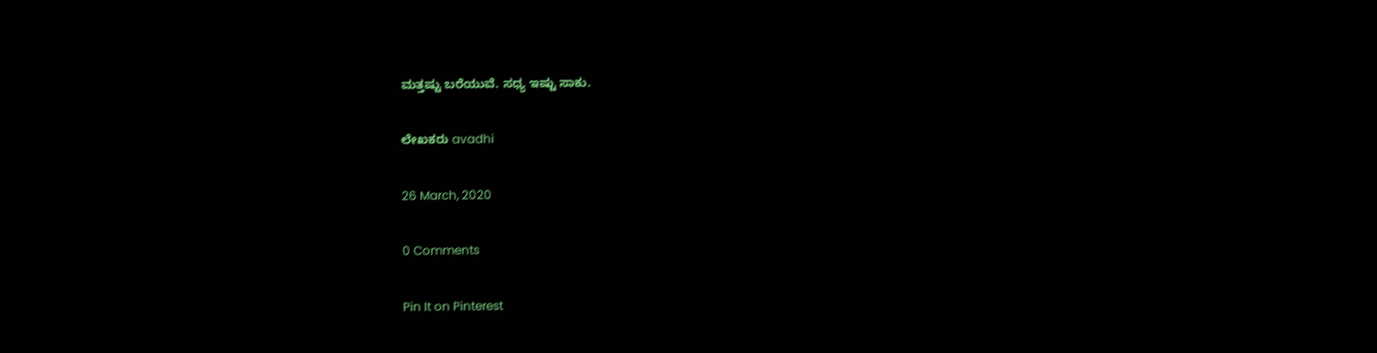ಮತ್ತಷ್ಟು ಬರೆಯುವೆ. ಸಧ್ಯ ಇಷ್ಟು ಸಾಕು.

ಲೇಖಕರು avadhi

26 March, 2020

0 Comments

Pin It on Pinterest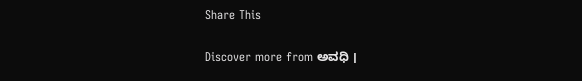Share This

Discover more from ಅವಧಿ ।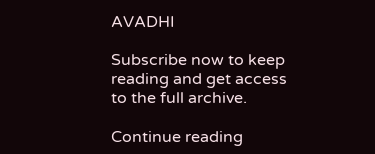AVADHI

Subscribe now to keep reading and get access to the full archive.

Continue reading